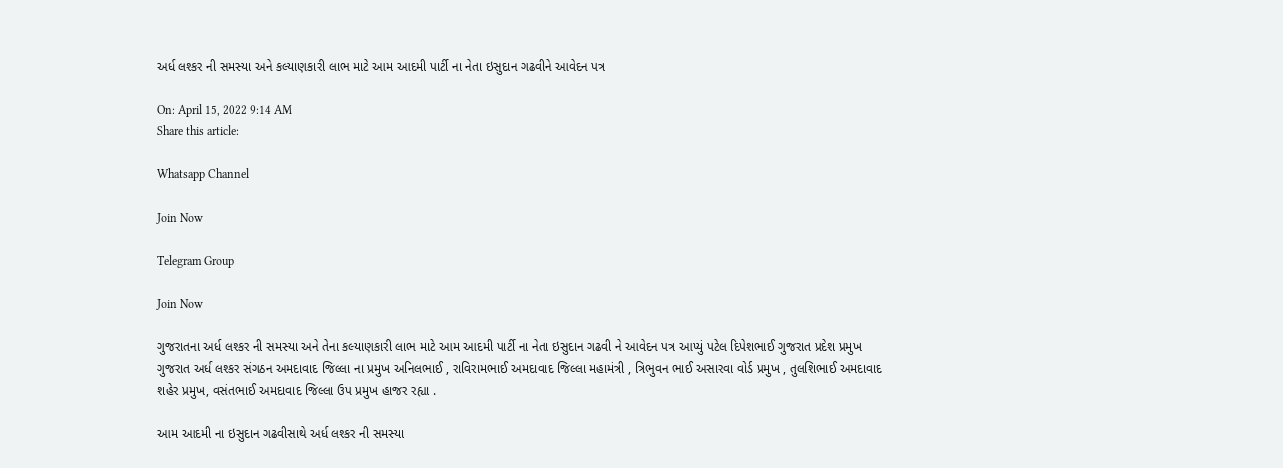અર્ધ લશ્કર ની સમસ્યા અને કલ્યાણકારી લાભ માટે આમ આદમી પાર્ટી ના નેતા ઇસુદાન ગઢવીને આવેદન પત્ર

On: April 15, 2022 9:14 AM
Share this article:

Whatsapp Channel

Join Now

Telegram Group

Join Now

ગુજરાતના અર્ધ લશ્કર ની સમસ્યા અને તેના કલ્યાણકારી લાભ માટે આમ આદમી પાર્ટી ના નેતા ઇસુદાન ગઢવી ને આવેદન પત્ર આપ્યું પટેલ દિપેશભાઈ ગુજરાત પ્રદેશ પ્રમુખ ગુજરાત અર્ધ લશ્કર સંગઠન અમદાવાદ જિલ્લા ના પ્રમુખ અનિલભાઈ , રાવિરામભાઈ અમદાવાદ જિલ્લા મહામંત્રી , ત્રિભુવન ભાઈ અસારવા વોર્ડ પ્રમુખ , તુલશિભાઈ અમદાવાદ શહેર પ્રમુખ, વસંતભાઈ અમદાવાદ જિલ્લા ઉપ પ્રમુખ હાજર રહ્યા .

આમ આદમી ના ઇસુદાન ગઢવીસાથે અર્ધ લશ્કર ની સમસ્યા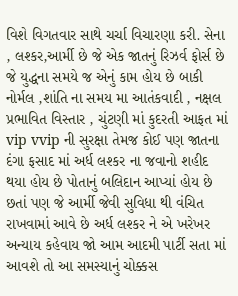વિશે વિગતવાર સાથે ચર્ચા વિચારણા કરી. સેના , લશ્કર,આર્મી છે જે એક જાતનું રિઝર્વ ફોર્સ છે જે યુદ્ધના સમયે જ એનું કામ હોય છે બાકી નોર્મલ ,શાંતિ ના સમય મા આતંકવાદી , નક્ષલ પ્રભાવિત વિસ્તાર , ચુંટણી માં કુદરતી આફત માં vip vvip ની સુરક્ષા તેમજ કોઈ પણ જાતના દંગા ફસાદ માં અર્ધ લશ્કર ના જવાનો શહીદ થયા હોય છે પોતાનું બલિદાન આપ્યાં હોય છે છતાં પણ જે આર્મી જેવી સુવિધા થી વંચિત રાખવામાં આવે છે અર્ધ લશ્કર ને એ ખરેખર અન્યાય કહેવાય જો આમ આદમી પાર્ટી સતા માં આવશે તો આ સમસ્યાનું ચોક્કસ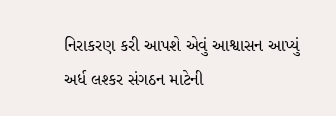નિરાકરણ કરી આપશે એવું આશ્વાસન આપ્યું અર્ધ લશ્કર સંગઠન માટેની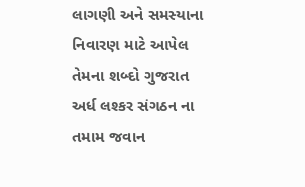લાગણી અને સમસ્યાના નિવારણ માટે આપેલ તેમના શબ્દો ગુજરાત અર્ધ લશ્કર સંગઠન ના તમામ જવાન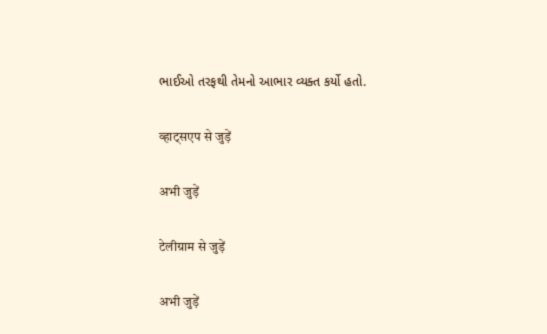ભાઈઓ તરફથી તેમનો આભાર વ્યક્ત કર્યો હતો.

व्हाट्सएप से जुड़ें

अभी जुड़ें

टेलीग्राम से जुड़ें

अभी जुड़ें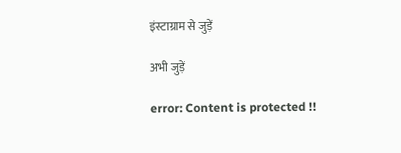इंस्टाग्राम से जुड़ें

अभी जुड़ें

error: Content is protected !!